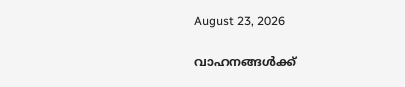August 23, 2026

വാഹനങ്ങൾക്ക്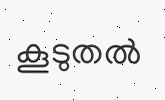കൂടുതല്‍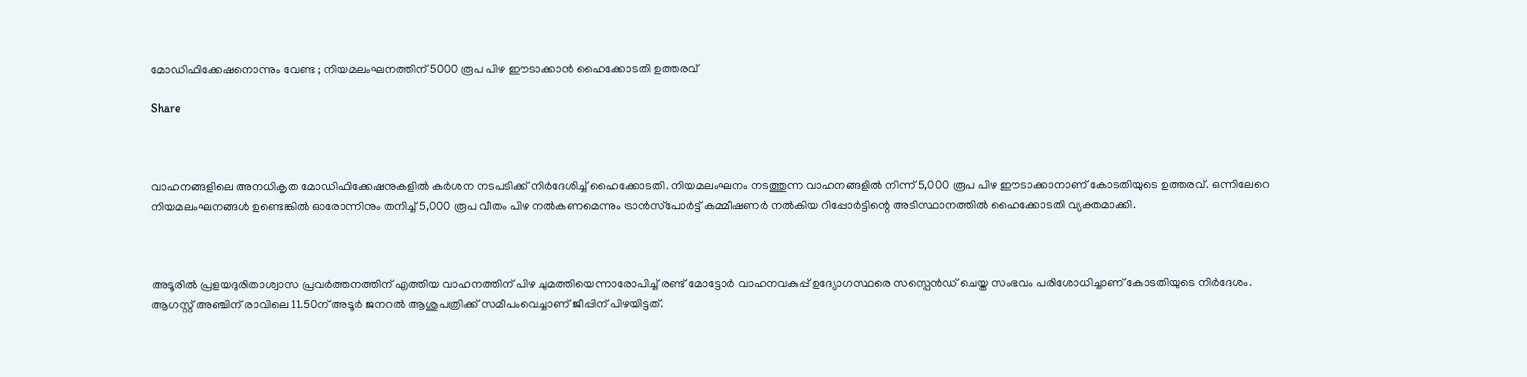മോഡിഫിക്കേഷനൊന്നും വേണ്ട ; നിയമലംഘനത്തിന് 5000 രൂപ പിഴ ഈടാക്കാൻ ഹൈക്കോടതി ഉത്തരവ്

Share



വാഹനങ്ങളിലെ അനധികൃത മോഡിഫിക്കേഷനുകളില്‍ കർശന നടപടിക്ക് നിർദേശിച്ച്‌ ഹൈക്കോടതി. നിയമലംഘനം നടത്തുന്ന വാഹനങ്ങളില്‍ നിന്ന് 5,000 രൂപ പിഴ ഈടാക്കാനാണ് കോടതിയുടെ ഉത്തരവ്. ഒന്നിലേറെ നിയമലംഘനങ്ങള്‍ ഉണ്ടെങ്കില്‍ ഓരോന്നിനും തനിച്ച്‌ 5,000 രൂപ വീതം പിഴ നല്‍കണമെന്നും ട്രാൻസ്‌പോർട്ട് കമ്മീഷണർ നല്‍കിയ റിപ്പോർട്ടിന്റെ അടിസ്ഥാനത്തില്‍ ഹൈക്കോടതി വ്യക്തമാക്കി.



അടൂരില്‍ പ്രളയദുരിതാശ്വാസ പ്രവർത്തനത്തിന് എത്തിയ വാഹനത്തിന് പിഴ ചുമത്തിയെന്നാരോപിച്ച്‌ രണ്ട് മോട്ടോർ വാഹനവകുപ്പ് ഉദ്യോഗസ്ഥരെ സസ്പെൻഡ് ചെയ്ത സംഭവം പരിശോധിച്ചാണ് കോടതിയുടെ നിർദേശം. ആഗസ്റ്റ് അഞ്ചിന് രാവിലെ 11.50ന് അടൂർ ജനറല്‍ ആശുപത്രിക്ക് സമീപംവെച്ചാണ് ജീപ്പിന് പിഴയിട്ടത്.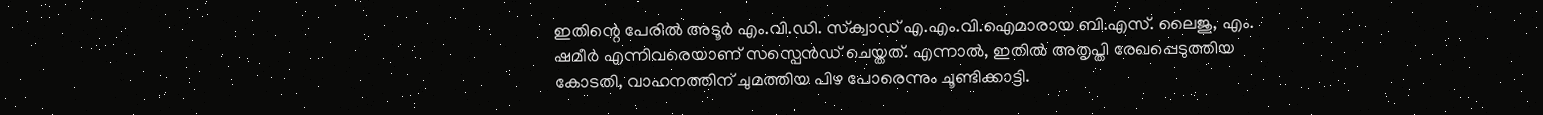ഇതിന്റെ പേരില്‍ അടൂർ എം.വി.ഡി. സ്‌ക്വാഡ് എ.എം.വി.ഐമാരായ ബി.എസ്. ലൈജു, എം. ഷമീർ എന്നിവരെയാണ് സസ്പെൻഡ് ചെയ്തത്. എന്നാല്‍, ഇതില്‍ അതൃപ്തി രേഖപ്പെടുത്തിയ കോടതി, വാഹനത്തിന് ചുമത്തിയ പിഴ പോരെന്നും ചൂണ്ടിക്കാട്ടി.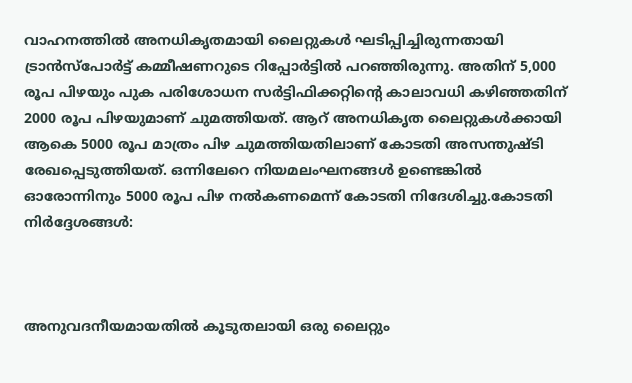വാഹനത്തില്‍ അനധികൃതമായി ലൈറ്റുകള്‍ ഘടിപ്പിച്ചിരുന്നതായി ട്രാൻസ്പോർട്ട് കമ്മീഷണറുടെ റിപ്പോർട്ടില്‍ പറഞ്ഞിരുന്നു. അതിന് 5,000 രൂപ പിഴയും പുക പരിശോധന സർട്ടിഫിക്കറ്റിന്റെ കാലാവധി കഴിഞ്ഞതിന് 2000 രൂപ പിഴയുമാണ് ചുമത്തിയത്. ആറ് അനധികൃത ലൈറ്റുകള്‍ക്കായി ആകെ 5000 രൂപ മാത്രം പിഴ ചുമത്തിയതിലാണ് കോടതി അസന്തുഷ്ടി രേഖപ്പെടുത്തിയത്. ഒന്നിലേറെ നിയമലംഘനങ്ങള്‍ ഉണ്ടെങ്കില്‍ ഓരോന്നിനും 5000 രൂപ പിഴ നല്‍കണമെന്ന് കോടതി നിദേശിച്ചു.കോടതി നിര്‍ദ്ദേശങ്ങള്‍:



അനുവദനീയമായതില്‍ കൂടുതലായി ഒരു ലൈറ്റും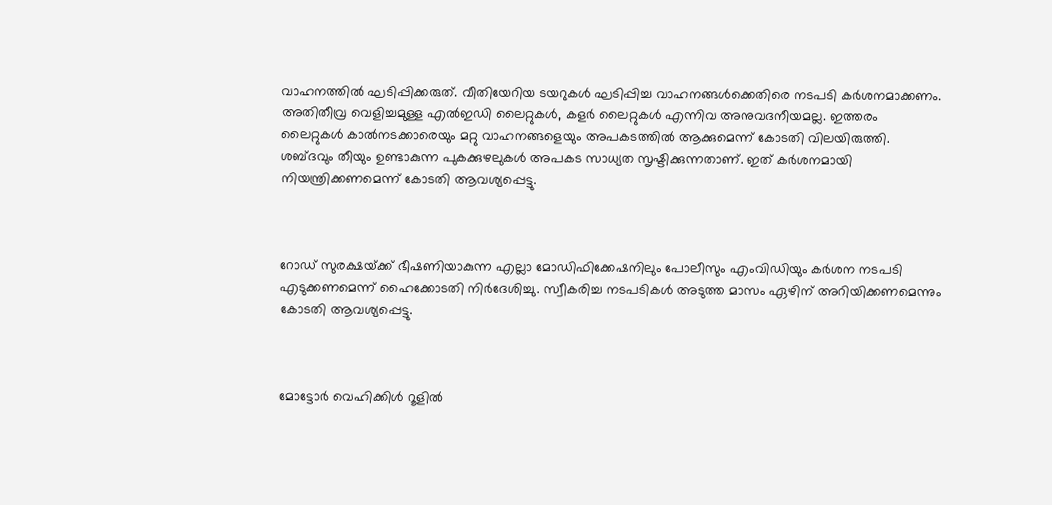വാഹനത്തില്‍ ഘടിപ്പിക്കരുത്. വീതിയേറിയ ടയറുകള്‍ ഘടിപ്പിച്ച വാഹനങ്ങള്‍ക്കെതിരെ നടപടി കർശനമാക്കണം. അതിതീവ്ര വെളിച്ചമുള്ള എല്‍ഇഡി ലൈറ്റുകള്‍, കളർ ലൈറ്റുകള്‍ എന്നിവ അനുവദനീയമല്ല. ഇത്തരം ലൈറ്റുകള്‍ കാല്‍നടക്കാരെയും മറ്റു വാഹനങ്ങളെയും അപകടത്തില്‍ ആക്കുമെന്ന് കോടതി വിലയിരുത്തി. ശബ്ദവും തീയും ഉണ്ടാകുന്ന പുകക്കുഴലുകള്‍ അപകട സാധ്യത സൃഷ്ടിക്കുന്നതാണ്. ഇത് കർശനമായി നിയന്ത്രിക്കണമെന്ന് കോടതി ആവശ്യപ്പെട്ടു.



റോഡ് സുരക്ഷയ്‌ക്ക് ഭീഷണിയാകുന്ന എല്ലാ മോഡിഫിക്കേഷനിലും പോലീസും എംവിഡിയും കർശന നടപടി എടുക്കണമെന്ന് ഹൈക്കോടതി നിർദേശിച്ചു. സ്വീകരിച്ച നടപടികള്‍ അടുത്ത മാസം ഏഴിന് അറിയിക്കണമെന്നും കോടതി ആവശ്യപ്പെട്ടു.



മോട്ടോർ വെഹിക്കിള്‍ റൂളില്‍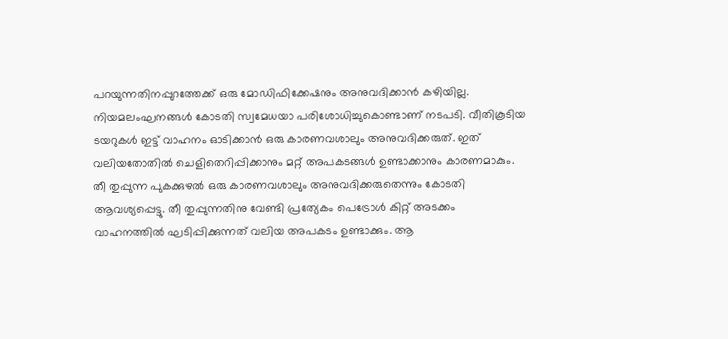പറയുന്നതിനപ്പുറത്തേക്ക് ഒരു മോഡിഫിക്കേഷനും അനുവദിക്കാൻ കഴിയില്ല. നിയമലംഘനങ്ങള്‍ കോടതി സ്വമേധയാ പരിശോധിച്ചുകൊണ്ടാണ് നടപടി. വീതികൂടിയ ടയറുകള്‍ ഇട്ട് വാഹനം ഓടിക്കാൻ ഒരു കാരണവശാലും അനുവദിക്കരുത്. ഇത് വലിയതോതില്‍ ചെളിതെറിപ്പിക്കാനും മറ്റ് അപകടങ്ങള്‍ ഉണ്ടാക്കാനും കാരണമാകും. തീ തുപ്പുന്ന പുകക്കുഴല്‍ ഒരു കാരണവശാലും അനുവദിക്കരുതെന്നും കോടതി ആവശ്യപ്പെട്ടു. തീ തുപ്പുന്നതിനു വേണ്ടി പ്രത്യേകം പെട്രോള്‍ കിറ്റ് അടക്കം വാഹനത്തില്‍ ഘടിപ്പിക്കുന്നത് വലിയ അപകടം ഉണ്ടാക്കും. ആ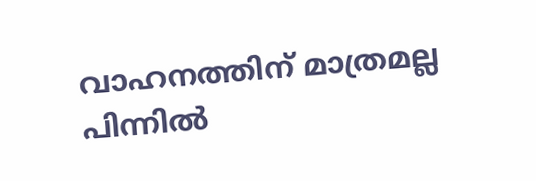വാഹനത്തിന് മാത്രമല്ല പിന്നില്‍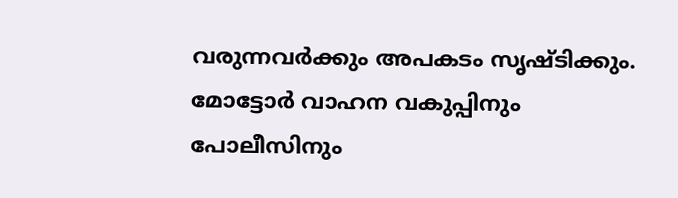വരുന്നവർക്കും അപകടം സൃഷ്ടിക്കും. മോട്ടോർ വാഹന വകുപ്പിനും പോലീസിനും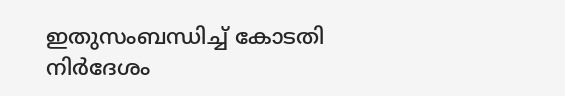ഇതുസംബന്ധിച്ച്‌ കോടതി നിർദേശം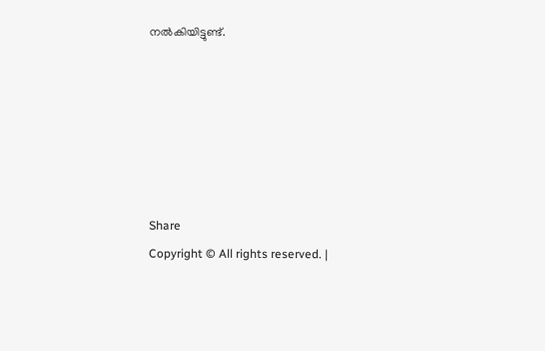നല്‍കിയിട്ടുണ്ട്.






Share
Copyright © All rights reserved. |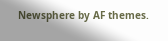Newsphere by AF themes.